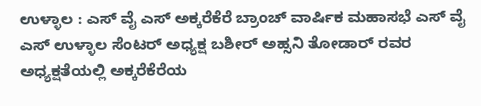ಉಳ್ಳಾಲ : ಎಸ್ ವೈ ಎಸ್ ಅಕ್ಕರೆಕೆರೆ ಬ್ರಾಂಚ್ ವಾರ್ಷಿಕ ಮಹಾಸಭೆ ಎಸ್ ವೈ ಎಸ್ ಉಳ್ಳಾಲ ಸೆಂಟರ್ ಅಧ್ಯಕ್ಷ ಬಶೀರ್ ಅಹ್ಸನಿ ತೋಡಾರ್ ರವರ ಅಧ್ಯಕ್ಷತೆಯಲ್ಲಿ ಅಕ್ಕರೆಕೆರೆಯ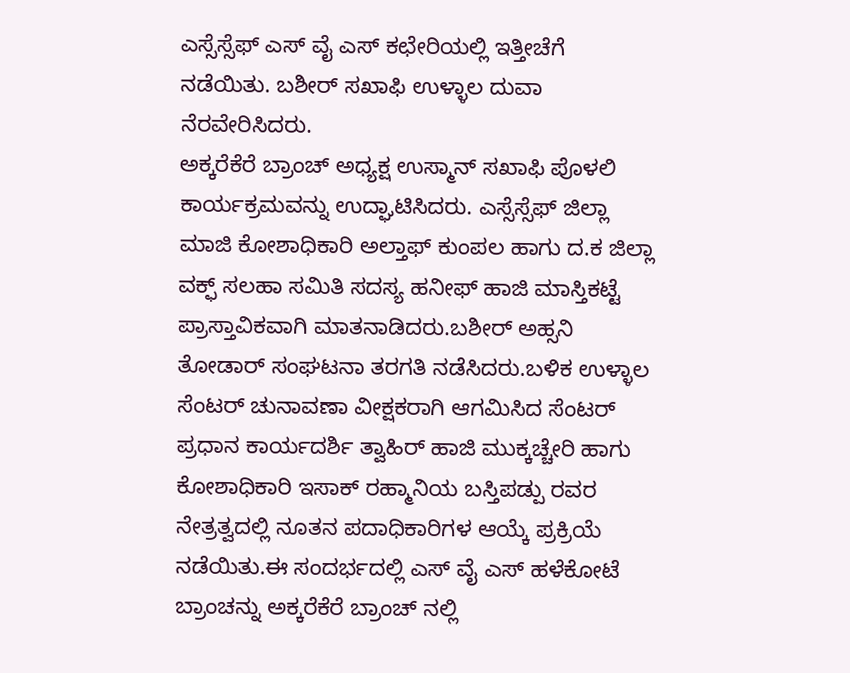ಎಸ್ಸೆಸ್ಸೆಫ್ ಎಸ್ ವೈ ಎಸ್ ಕಛೇರಿಯಲ್ಲಿ ಇತ್ತೀಚೆಗೆ ನಡೆಯಿತು. ಬಶೀರ್ ಸಖಾಫಿ ಉಳ್ಳಾಲ ದುವಾ ನೆರವೇರಿಸಿದರು.
ಅಕ್ಕರೆಕೆರೆ ಬ್ರಾಂಚ್ ಅಧ್ಯಕ್ಷ ಉಸ್ಮಾನ್ ಸಖಾಫಿ ಪೊಳಲಿ ಕಾರ್ಯಕ್ರಮವನ್ನು ಉದ್ಘಾಟಿಸಿದರು. ಎಸ್ಸೆಸ್ಸೆಫ್ ಜಿಲ್ಲಾ ಮಾಜಿ ಕೋಶಾಧಿಕಾರಿ ಅಲ್ತಾಫ್ ಕುಂಪಲ ಹಾಗು ದ.ಕ ಜಿಲ್ಲಾ ವಕ್ಫ್ ಸಲಹಾ ಸಮಿತಿ ಸದಸ್ಯ ಹನೀಫ್ ಹಾಜಿ ಮಾಸ್ತಿಕಟ್ಟೆ ಪ್ರಾಸ್ತಾವಿಕವಾಗಿ ಮಾತನಾಡಿದರು.ಬಶೀರ್ ಅಹ್ಸನಿ ತೋಡಾರ್ ಸಂಘಟನಾ ತರಗತಿ ನಡೆಸಿದರು.ಬಳಿಕ ಉಳ್ಳಾಲ ಸೆಂಟರ್ ಚುನಾವಣಾ ವೀಕ್ಷಕರಾಗಿ ಆಗಮಿಸಿದ ಸೆಂಟರ್ ಪ್ರಧಾನ ಕಾರ್ಯದರ್ಶಿ ತ್ವಾಹಿರ್ ಹಾಜಿ ಮುಕ್ಕಚ್ಚೇರಿ ಹಾಗು ಕೋಶಾಧಿಕಾರಿ ಇಸಾಕ್ ರಹ್ಮಾನಿಯ ಬಸ್ತಿಪಡ್ಪು ರವರ ನೇತ್ರತ್ವದಲ್ಲಿ ನೂತನ ಪದಾಧಿಕಾರಿಗಳ ಆಯ್ಕೆ ಪ್ರಕ್ರಿಯೆ ನಡೆಯಿತು.ಈ ಸಂದರ್ಭದಲ್ಲಿ ಎಸ್ ವೈ ಎಸ್ ಹಳೆಕೋಟೆ ಬ್ರಾಂಚನ್ನು ಅಕ್ಕರೆಕೆರೆ ಬ್ರಾಂಚ್ ನಲ್ಲಿ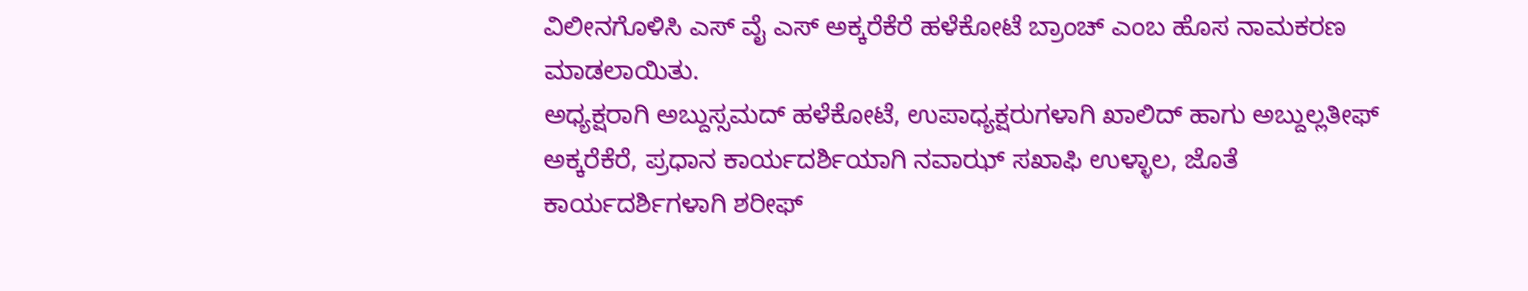ವಿಲೀನಗೊಳಿಸಿ ಎಸ್ ವೈ ಎಸ್ ಅಕ್ಕರೆಕೆರೆ ಹಳೆಕೋಟೆ ಬ್ರಾಂಚ್ ಎಂಬ ಹೊಸ ನಾಮಕರಣ ಮಾಡಲಾಯಿತು.
ಅಧ್ಯಕ್ಷರಾಗಿ ಅಬ್ದುಸ್ಸಮದ್ ಹಳೆಕೋಟೆ, ಉಪಾಧ್ಯಕ್ಷರುಗಳಾಗಿ ಖಾಲಿದ್ ಹಾಗು ಅಬ್ದುಲ್ಲತೀಫ್ ಅಕ್ಕರೆಕೆರೆ, ಪ್ರಧಾನ ಕಾರ್ಯದರ್ಶಿಯಾಗಿ ನವಾಝ್ ಸಖಾಫಿ ಉಳ್ಳಾಲ, ಜೊತೆ ಕಾರ್ಯದರ್ಶಿಗಳಾಗಿ ಶರೀಫ್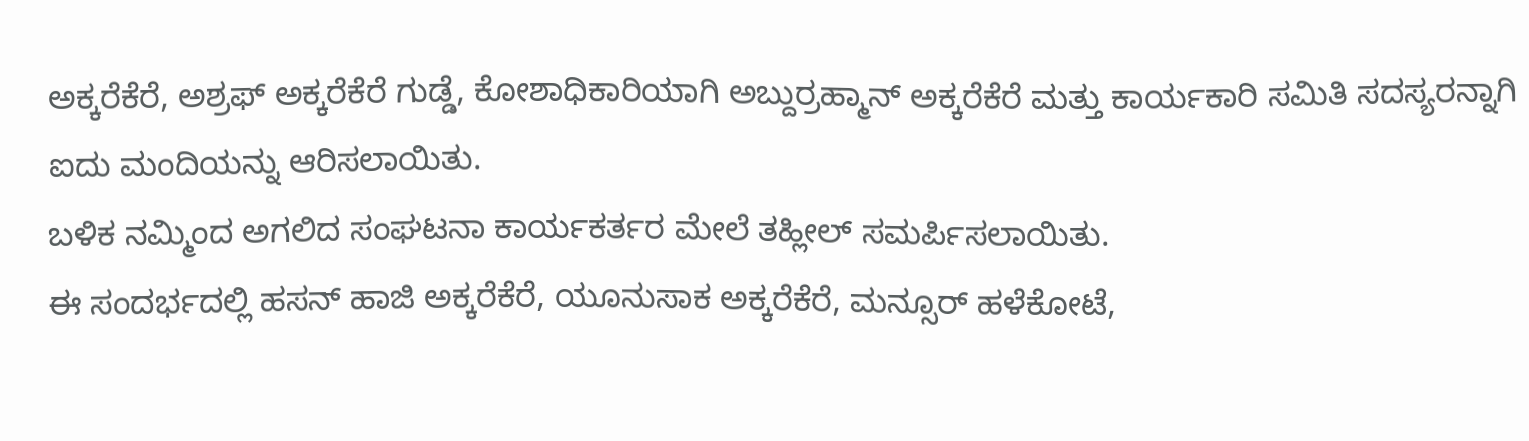ಅಕ್ಕರೆಕೆರೆ, ಅಶ್ರಫ್ ಅಕ್ಕರೆಕೆರೆ ಗುಡ್ಡೆ, ಕೋಶಾಧಿಕಾರಿಯಾಗಿ ಅಬ್ದುರ್ರಹ್ಮಾನ್ ಅಕ್ಕರೆಕೆರೆ ಮತ್ತು ಕಾರ್ಯಕಾರಿ ಸಮಿತಿ ಸದಸ್ಯರನ್ನಾಗಿ ಐದು ಮಂದಿಯನ್ನು ಆರಿಸಲಾಯಿತು.
ಬಳಿಕ ನಮ್ಮಿಂದ ಅಗಲಿದ ಸಂಘಟನಾ ಕಾರ್ಯಕರ್ತರ ಮೇಲೆ ತಹ್ಲೀಲ್ ಸಮರ್ಪಿಸಲಾಯಿತು.
ಈ ಸಂದರ್ಭದಲ್ಲಿ ಹಸನ್ ಹಾಜಿ ಅಕ್ಕರೆಕೆರೆ, ಯೂನುಸಾಕ ಅಕ್ಕರೆಕೆರೆ, ಮನ್ಸೂರ್ ಹಳೆಕೋಟೆ,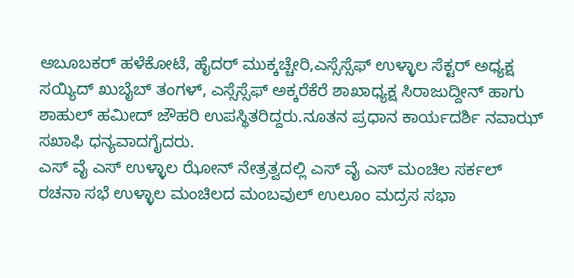ಅಬೂಬಕರ್ ಹಳೆಕೋಟೆ, ಹೈದರ್ ಮುಕ್ಕಚ್ಚೇರಿ,ಎಸ್ಸೆಸ್ಸೆಫ್ ಉಳ್ಳಾಲ ಸೆಕ್ಟರ್ ಅಧ್ಯಕ್ಷ ಸಯ್ಯಿದ್ ಖುಬೈಬ್ ತಂಗಳ್, ಎಸ್ಸೆಸ್ಸೆಫ್ ಅಕ್ಕರೆಕೆರೆ ಶಾಖಾಧ್ಯಕ್ಷ ಸಿರಾಜುದ್ದೀನ್ ಹಾಗು ಶಾಹುಲ್ ಹಮೀದ್ ಜೌಹರಿ ಉಪಸ್ಥಿತರಿದ್ದರು.ನೂತನ ಪ್ರಧಾನ ಕಾರ್ಯದರ್ಶಿ ನವಾಝ್ ಸಖಾಫಿ ಧನ್ಯವಾದಗೈದರು.
ಎಸ್ ವೈ ಎಸ್ ಉಳ್ಳಾಲ ಝೋನ್ ನೇತ್ರತ್ವದಲ್ಲಿ ಎಸ್ ವೈ ಎಸ್ ಮಂಚಿಲ ಸರ್ಕಲ್ ರಚನಾ ಸಭೆ ಉಳ್ಳಾಲ ಮಂಚಿಲದ ಮಂಬವುಲ್ ಉಲೂಂ ಮದ್ರಸ ಸಭಾ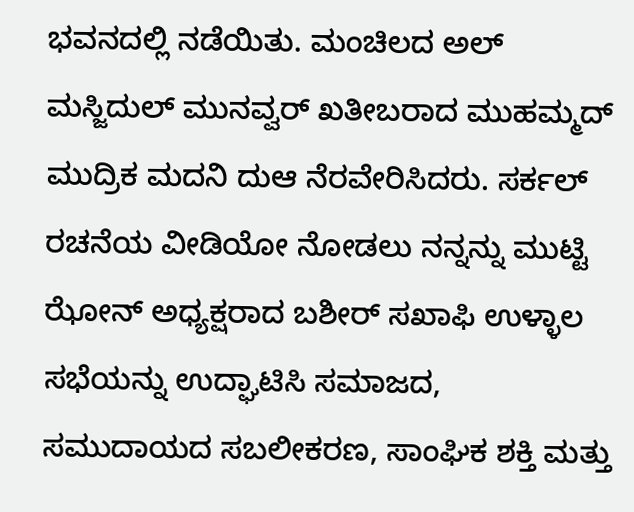ಭವನದಲ್ಲಿ ನಡೆಯಿತು. ಮಂಚಿಲದ ಅಲ್ ಮಸ್ಜಿದುಲ್ ಮುನವ್ವರ್ ಖತೀಬರಾದ ಮುಹಮ್ಮದ್ ಮುದ್ರಿಕ ಮದನಿ ದುಆ ನೆರವೇರಿಸಿದರು. ಸರ್ಕಲ್ ರಚನೆಯ ವೀಡಿಯೋ ನೋಡಲು ನನ್ನನ್ನು ಮುಟ್ಟಿ ಝೋನ್ ಅಧ್ಯಕ್ಷರಾದ ಬಶೀರ್ ಸಖಾಫಿ ಉಳ್ಳಾಲ ಸಭೆಯನ್ನು ಉದ್ಘಾಟಿಸಿ ಸಮಾಜದ, ಸಮುದಾಯದ ಸಬಲೀಕರಣ, ಸಾಂಘಿಕ ಶಕ್ತಿ ಮತ್ತು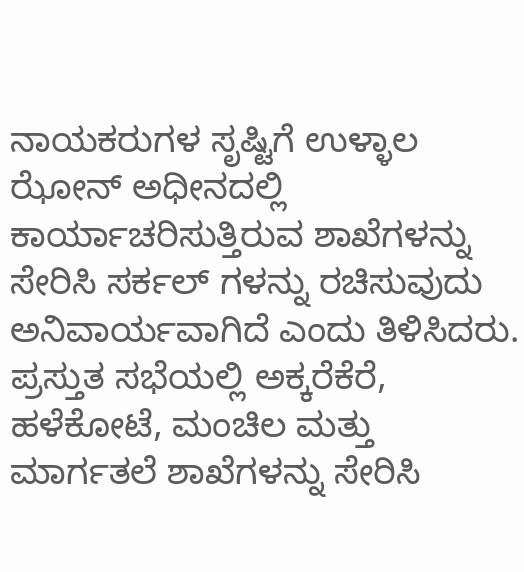ನಾಯಕರುಗಳ ಸೃಷ್ಟಿಗೆ ಉಳ್ಳಾಲ ಝೋನ್ ಅಧೀನದಲ್ಲಿ ಕಾರ್ಯಾಚರಿಸುತ್ತಿರುವ ಶಾಖೆಗಳನ್ನು ಸೇರಿಸಿ ಸರ್ಕಲ್ ಗಳನ್ನು ರಚಿಸುವುದು ಅನಿವಾರ್ಯವಾಗಿದೆ ಎಂದು ತಿಳಿಸಿದರು. ಪ್ರಸ್ತುತ ಸಭೆಯಲ್ಲಿ ಅಕ್ಕರೆಕೆರೆ, ಹಳೆಕೋಟೆ, ಮಂಚಿಲ ಮತ್ತು ಮಾರ್ಗತಲೆ ಶಾಖೆಗಳನ್ನು ಸೇರಿಸಿ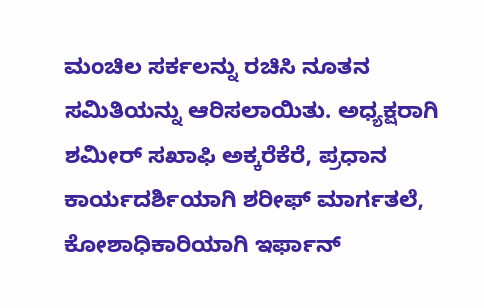ಮಂಚಿಲ ಸರ್ಕಲನ್ನು ರಚಿಸಿ ನೂತನ ಸಮಿತಿಯನ್ನು ಆರಿಸಲಾಯಿತು. ಅಧ್ಯಕ್ಷರಾಗಿ ಶಮೀರ್ ಸಖಾಫಿ ಅಕ್ಕರೆಕೆರೆ, ಪ್ರಧಾನ ಕಾರ್ಯದರ್ಶಿಯಾಗಿ ಶರೀಫ್ ಮಾರ್ಗತಲೆ, ಕೋಶಾಧಿಕಾರಿಯಾಗಿ ಇರ್ಫಾನ್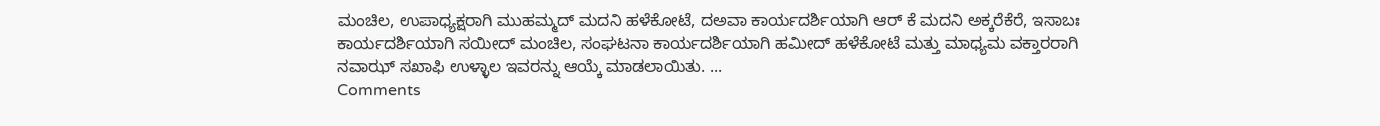ಮಂಚಿಲ, ಉಪಾಧ್ಯಕ್ಷರಾಗಿ ಮುಹಮ್ಮದ್ ಮದನಿ ಹಳೆಕೋಟೆ, ದಅವಾ ಕಾರ್ಯದರ್ಶಿಯಾಗಿ ಆರ್ ಕೆ ಮದನಿ ಅಕ್ಕರೆಕೆರೆ, ಇಸಾಬಃ ಕಾರ್ಯದರ್ಶಿಯಾಗಿ ಸಯೀದ್ ಮಂಚಿಲ, ಸಂಘಟನಾ ಕಾರ್ಯದರ್ಶಿಯಾಗಿ ಹಮೀದ್ ಹಳೆಕೋಟೆ ಮತ್ತು ಮಾಧ್ಯಮ ವಕ್ತಾರರಾಗಿ ನವಾಝ್ ಸಖಾಫಿ ಉಳ್ಳಾಲ ಇವರನ್ನು ಆಯ್ಕೆ ಮಾಡಲಾಯಿತು. ...
Comments